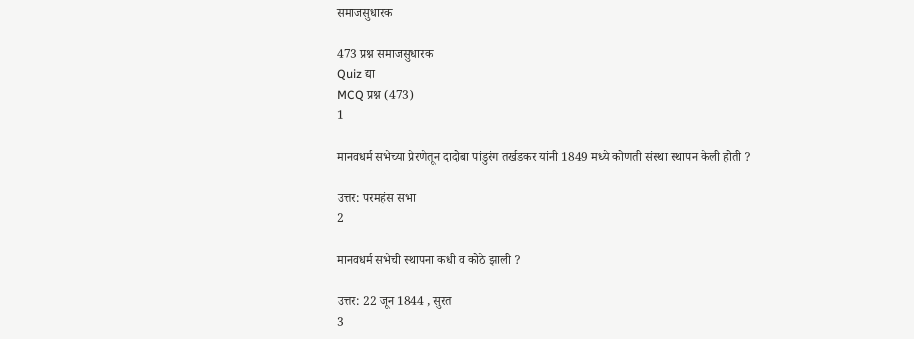समाजसुधारक

473 प्रश्न समाजसुधारक
Quiz द्या
MCQ प्रश्न (473)
1

मानवधर्म सभेच्या प्रेरणेतून दादोबा पांडुरंग तर्खडकर यांनी 1849 मध्ये कोणती संस्था स्थापन केली होती ?

उत्तर: परमहंस सभा
2

मानवधर्म सभेची स्थापना कधी व कोठे झाली ?

उत्तर: 22 जून 1844 , सुरत
3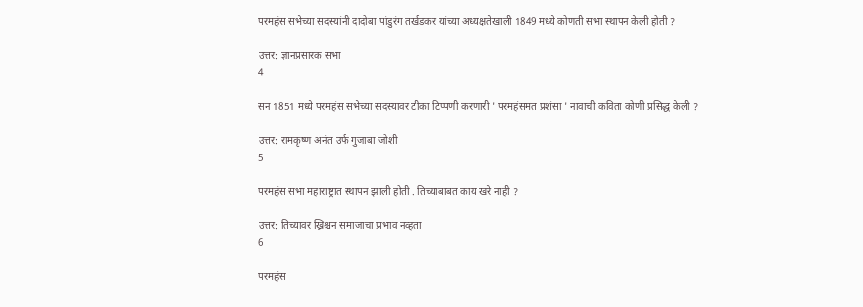परमहंस सभेच्या सदस्यांनी दादोबा पांडुरंग तर्खडकर यांच्या अध्यक्षतेखाली 1849 मध्ये कोणती सभा स्थापन केली होती ?

उत्तर: ज्ञानप्रसारक सभा
4

सन 1851 मध्ये परमहंस सभेच्या सदस्यावर टीका टिप्पणी करणारी ' परमहंसमत प्रशंसा ' नावाची कविता कोणी प्रसिद्ध केली ?

उत्तर: रामकृष्ण अनंत उर्फ गुजाबा जोशी
5

परमहंस सभा महाराष्ट्रात स्थापन झाली होती . तिच्याबाबत काय खरे नाही ?

उत्तर: तिच्यावर ख्रिश्चन समाजाचा प्रभाव नव्हता
6

परमहंस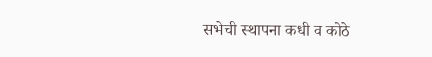सभेची स्थापना कधी व कोठे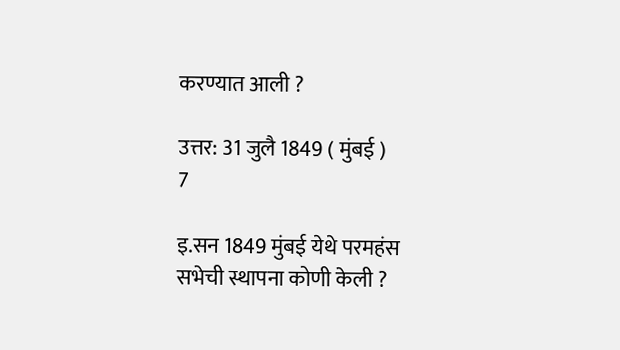करण्यात आली ?

उत्तर: 31 जुलै 1849 ( मुंबई )
7

इ.सन 1849 मुंबई येथे परमहंस सभेची स्थापना कोणी केली ?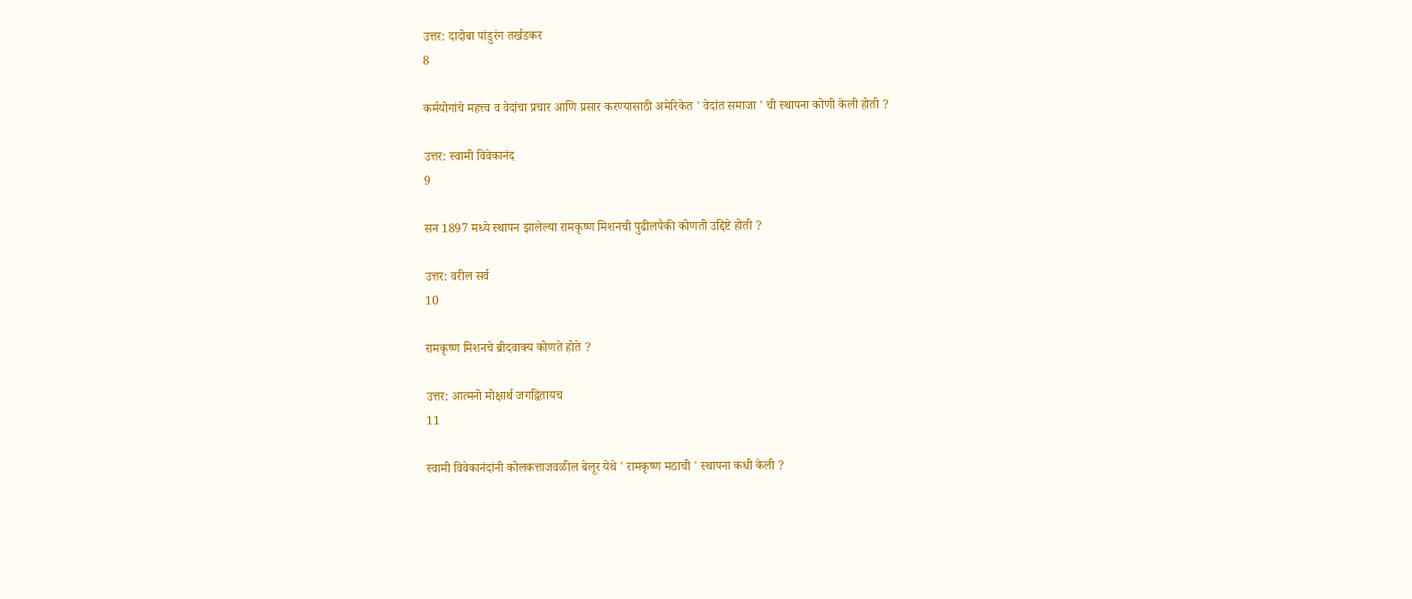उत्तर: दादोबा पांडुरंग तर्खडकर
8

कर्मयोगांचे महत्त्व व वेदांचा प्रचार आणि प्रसार करण्यासाठी अमेरिकेत ' वेदांत समाजा ' ची स्थापना कोणी केली होती ?

उत्तर: स्वामी विवेकानंद
9

सन 1897 मध्ये स्थापन झालेल्या रामकृष्ण मिशनची पुढीलपैकी कोणती उद्दिष्टे होती ?

उत्तर: वरील सर्व
10

रामकृष्ण मिशनचे ब्रीदवाक्य कोणते होते ?

उत्तर: आत्मनो मोक्षार्थ जगद्वितायच
11

स्वामी विवेकानंदांनी कोलकत्ताजवळील बेलूर येथे ' रामकृष्ण मठाची ' स्थापना कधी केली ?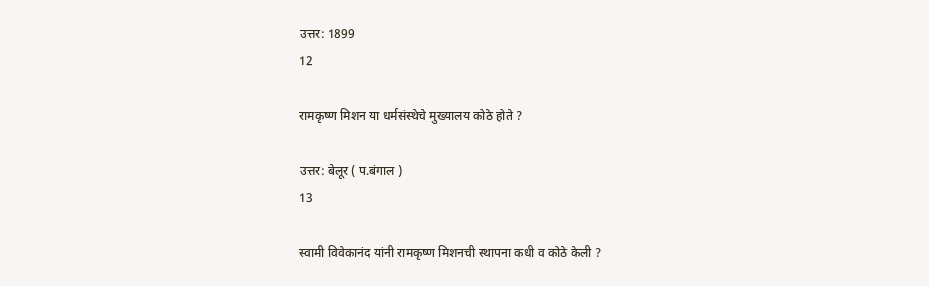उत्तर: 1899
12

रामकृष्ण मिशन या धर्मसंस्थेचे मुख्यालय कोठे होते ?

उत्तर: बेलूर ( प.बंगाल )
13

स्वामी विवेकानंद यांनी रामकृष्ण मिशनची स्थापना कधी व कोठे केली ?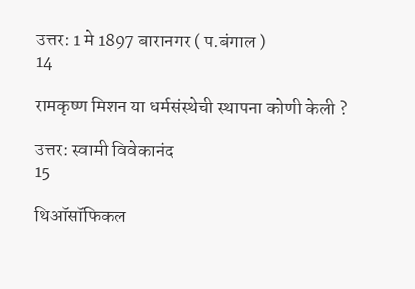उत्तर: 1 मे 1897 बारानगर ( प.बंगाल )
14

रामकृष्ण मिशन या धर्मसंस्थेची स्थापना कोणी केली ?

उत्तर: स्वामी विवेकानंद
15

थिऑसॉफिकल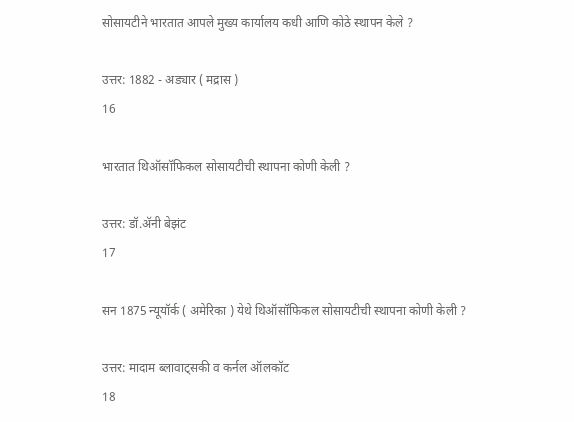सोसायटीने भारतात आपले मुख्य कार्यालय कधी आणि कोठे स्थापन केले ?

उत्तर: 1882 - अड्यार ( मद्रास )
16

भारतात थिऑसॉफिकल सोसायटीची स्थापना कोणी केली ?

उत्तर: डॉ.ॲनी बेझंट
17

सन 1875 न्यूयॉर्क ( अमेरिका ) येथे थिऑसॉफिकल सोसायटीची स्थापना कोणी केली ?

उत्तर: मादाम ब्लावाट्सकी व कर्नल ऑलकॉट
18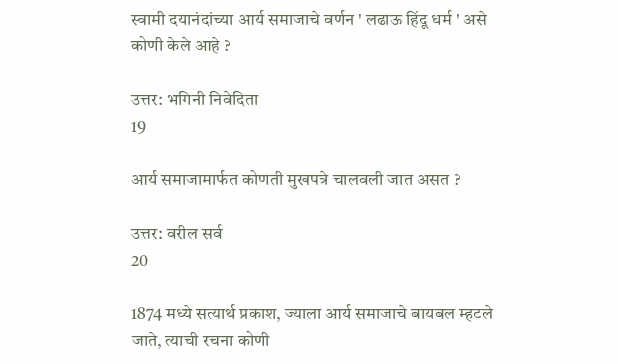स्वामी दयानंदांच्या आर्य समाजाचे वर्णन ' लढाऊ हिंदू धर्म ' असे कोणी केले आहे ?

उत्तर: भगिनी निवेदिता
19

आर्य समाजामार्फत कोणती मुखपत्रे चालवली जात असत ?

उत्तर: वरील सर्व
20

1874 मध्ये सत्यार्थ प्रकाश, ज्याला आर्य समाजाचे बायबल म्हटले जाते, त्याची रचना कोणी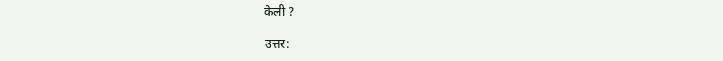केली ?

उत्तर: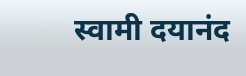स्वामी दयानंद